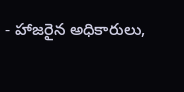- హాజరైన అధికారులు,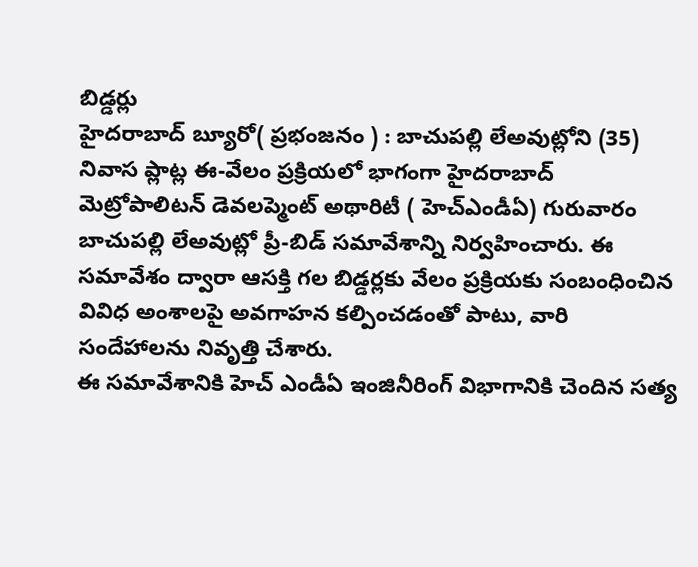బిడ్డర్లు
హైదరాబాద్ బ్యూరో( ప్రభంజనం ) : బాచుపల్లి లేఅవుట్లోని (35) నివాస ప్లాట్ల ఈ-వేలం ప్రక్రియలో భాగంగా హైదరాబాద్ మెట్రోపాలిటన్ డెవలప్మెంట్ అథారిటీ ( హెచ్ఎండీఏ) గురువారం బాచుపల్లి లేఅవుట్లో ప్రీ-బిడ్ సమావేశాన్ని నిర్వహించారు. ఈ సమావేశం ద్వారా ఆసక్తి గల బిడ్డర్లకు వేలం ప్రక్రియకు సంబంధించిన వివిధ అంశాలపై అవగాహన కల్పించడంతో పాటు, వారి సందేహాలను నివృత్తి చేశారు.
ఈ సమావేశానికి హెచ్ ఎండీఏ ఇంజినీరింగ్ విభాగానికి చెందిన సత్య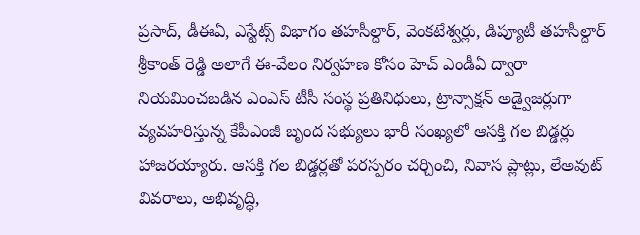ప్రసాద్, డీఈఏ, ఎస్టేట్స్ విభాగం తహసీల్దార్, వెంకటేశ్వర్లు, డిప్యూటీ తహసీల్దార్ శ్రీకాంత్ రెడ్డి అలాగే ఈ-వేలం నిర్వహణ కోసం హెచ్ ఎండీఏ ద్వారా నియమించబడిన ఎంఎస్ టీసీ సంస్థ ప్రతినిధులు, ట్రాన్సాక్షన్ అడ్వైజర్లుగా వ్యవహరిస్తున్న కేపీఎంజీ బృంద సభ్యులు భారీ సంఖ్యలో ఆసక్తి గల బిడ్డర్లు హాజరయ్యారు. ఆసక్తి గల బిడ్డర్లతో పరస్పరం చర్చించి, నివాస ప్లాట్లు, లేఅవుట్ వివరాలు, అభివృద్ధి,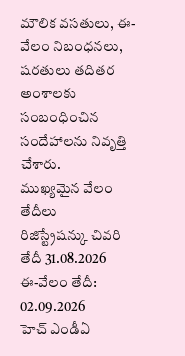మౌలిక వసతులు, ఈ-వేలం నిబంధనలు, షరతులు తదితర అంశాలకు సంబంధించిన సందేహాలను నివృత్తి చేశారు.
ముఖ్యమైన వేలం తేదీలు
రిజిస్ట్రేషన్కు చివరి తేదీ 31.08.2026
ఈ-వేలం తేదీ: 02.09.2026
హెచ్ ఎండీఏ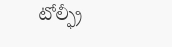టోల్ఫ్రీ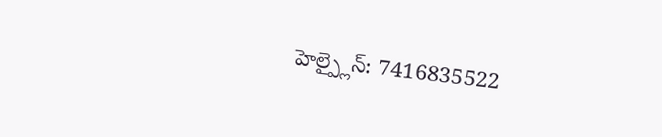హెల్ప్లైన్: 7416835522